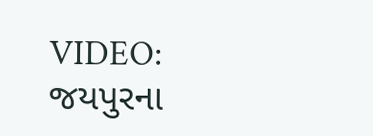VIDEO: જયપુરના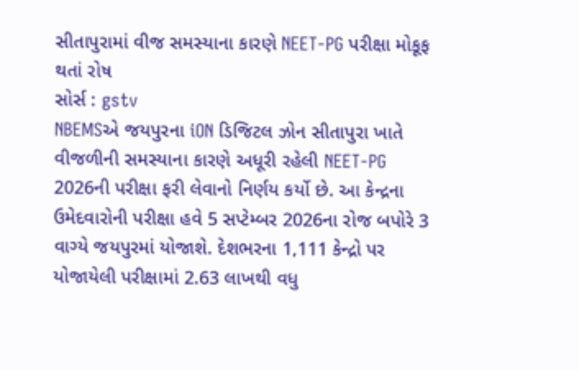સીતાપુરામાં વીજ સમસ્યાના કારણે NEET-PG પરીક્ષા મોકૂફ થતાં રોષ
સોર્સ : gstv
NBEMSએ જયપુરના iON ડિજિટલ ઝોન સીતાપુરા ખાતે વીજળીની સમસ્યાના કારણે અધૂરી રહેલી NEET-PG 2026ની પરીક્ષા ફરી લેવાનો નિર્ણય કર્યો છે. આ કેન્દ્રના ઉમેદવારોની પરીક્ષા હવે 5 સપ્ટેમ્બર 2026ના રોજ બપોરે 3 વાગ્યે જયપુરમાં યોજાશે. દેશભરના 1,111 કેન્દ્રો પર યોજાયેલી પરીક્ષામાં 2.63 લાખથી વધુ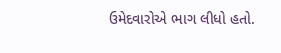ઉમેદવારોએ ભાગ લીધો હતો.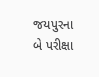જયપુરના બે પરીક્ષા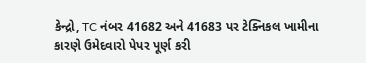કેન્દ્રો, TC નંબર 41682 અને 41683 પર ટેક્નિકલ ખામીના કારણે ઉમેદવારો પેપર પૂર્ણ કરી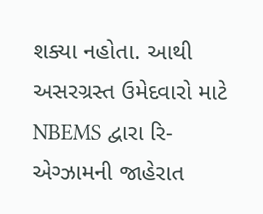શક્યા નહોતા. આથી અસરગ્રસ્ત ઉમેદવારો માટે NBEMS દ્વારા રિ-એગ્ઝામની જાહેરાત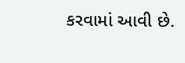કરવામાં આવી છે.